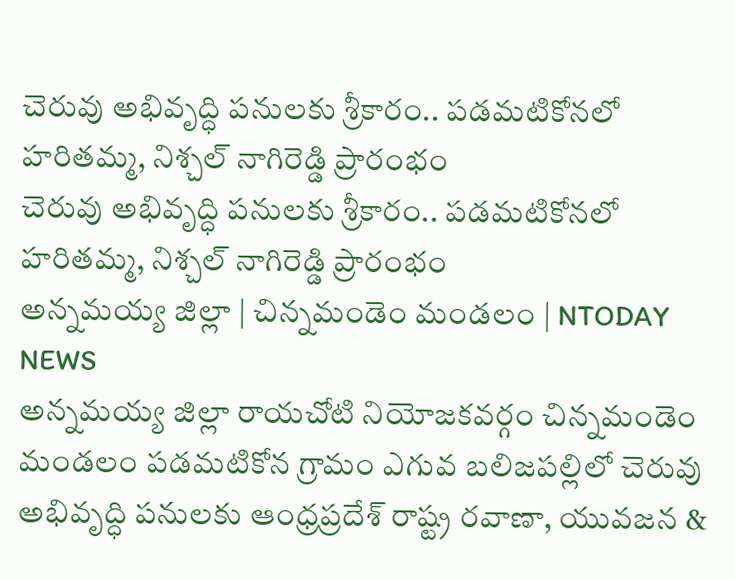చెరువు అభివృద్ధి పనులకు శ్రీకారం.. పడమటికోనలో హరితమ్మ, నిశ్చల్ నాగిరెడ్డి ప్రారంభం
చెరువు అభివృద్ధి పనులకు శ్రీకారం.. పడమటికోనలో హరితమ్మ, నిశ్చల్ నాగిరెడ్డి ప్రారంభం
అన్నమయ్య జిల్లా | చిన్నమండెం మండలం | NTODAY NEWS
అన్నమయ్య జిల్లా రాయచోటి నియోజకవర్గం చిన్నమండెం మండలం పడమటికోన గ్రామం ఎగువ బలిజపల్లిలో చెరువు అభివృద్ధి పనులకు ఆంధ్రప్రదేశ్ రాష్ట్ర రవాణా, యువజన &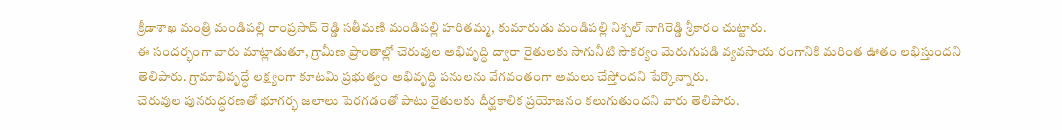క్రీడాశాఖ మంత్రి మండిపల్లి రాంప్రసాద్ రెడ్డి సతీమణి మండిపల్లి హరితమ్మ, కుమారుడు మండిపల్లి నిశ్చల్ నాగిరెడ్డి శ్రీకారం చుట్టారు.
ఈ సందర్భంగా వారు మాట్లాడుతూ, గ్రామీణ ప్రాంతాల్లో చెరువుల అభివృద్ధి ద్వారా రైతులకు సాగునీటి సౌకర్యం మెరుగుపడి వ్యవసాయ రంగానికి మరింత ఊతం లభిస్తుందని తెలిపారు. గ్రామాభివృద్ధే లక్ష్యంగా కూటమి ప్రభుత్వం అభివృద్ధి పనులను వేగవంతంగా అమలు చేస్తోందని పేర్కొన్నారు.
చెరువుల పునరుద్ధరణతో భూగర్భ జలాలు పెరగడంతో పాటు రైతులకు దీర్ఘకాలిక ప్రయోజనం కలుగుతుందని వారు తెలిపారు.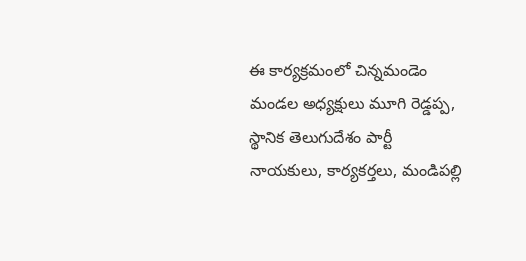ఈ కార్యక్రమంలో చిన్నమండెం మండల అధ్యక్షులు మూగి రెడ్డప్ప, స్థానిక తెలుగుదేశం పార్టీ నాయకులు, కార్యకర్తలు, మండిపల్లి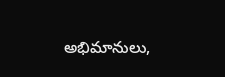అభిమానులు,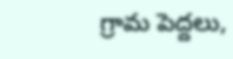గ్రామ పెద్దలు,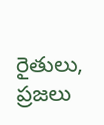రైతులు, ప్రజలు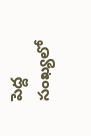పెద్ద సంఖ్యలో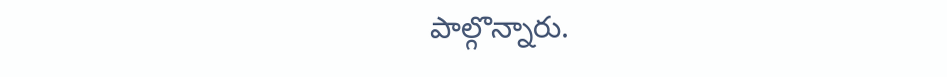పాల్గొన్నారు.